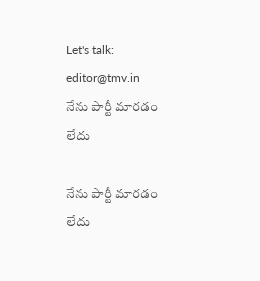Let's talk: editor@tmv.in
నేను పార్టీ మారడం లేదు

నేను పార్టీ మారడం లేదు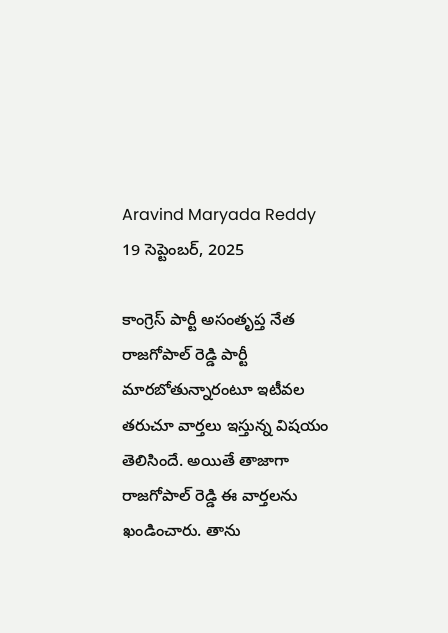Aravind Maryada Reddy
19 సెప్టెంబర్, 2025

కాంగ్రెస్ పార్టీ అసంతృప్త నేత రాజగోపాల్ రెడ్డి పార్టీ మారబోతున్నారంటూ ఇటీవల తరుచూ వార్తలు ఇస్తున్న విషయం తెలిసిందే. అయితే తాజాగా రాజగోపాల్ రెడ్డి ఈ వార్తలను ఖండించారు. తాను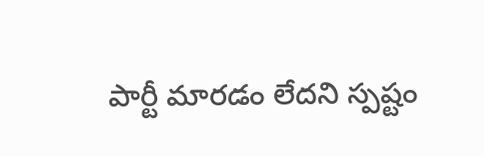పార్టీ మారడం లేదని స్పష్టం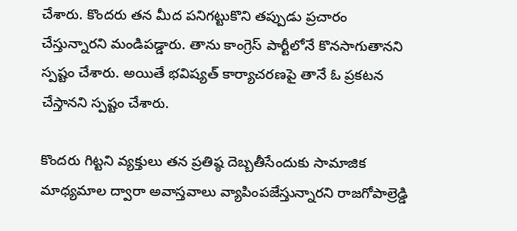చేశారు. కొందరు తన మీద పనిగట్టుకొని తప్పుడు ప్రచారం చేస్తున్నారని మండిపడ్డారు. తాను కాంగ్రెస్ పార్టీలోనే కొనసాగుతానని స్పష్టం చేశారు. అయితే భవిష్యత్ కార్యాచరణపై తానే ఓ ప్రకటన చేస్తానని స్పష్టం చేశారు.

కొందరు గిట్టని వ్యక్తులు తన ప్రతిష్ఠ దెబ్బతీసేందుకు సామాజిక మాధ్యమాల ద్వారా అవాస్తవాలు వ్యాపింపజేస్తున్నారని రాజగోపాల్రెడ్డి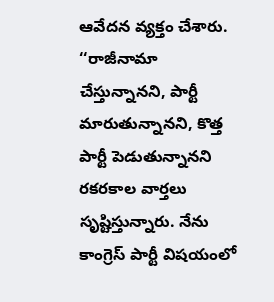ఆవేదన వ్యక్తం చేశారు. ‘‘రాజీనామా చేస్తున్నానని, పార్టీ మారుతున్నానని, కొత్త పార్టీ పెడుతున్నానని రకరకాల వార్తలు సృష్టిస్తున్నారు. నేను కాంగ్రెస్ పార్టీ విషయంలో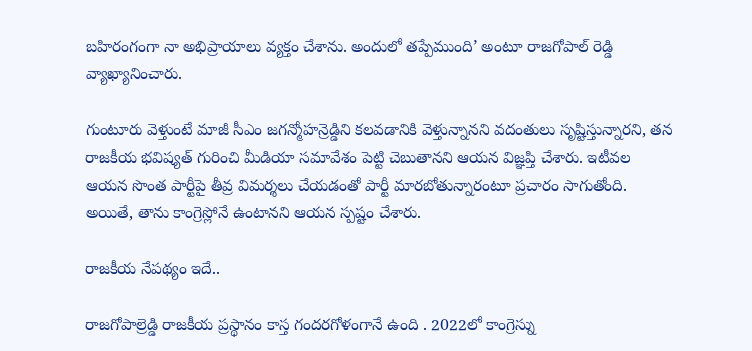బహిరంగంగా నా అభిప్రాయాలు వ్యక్తం చేశాను. అందులో తప్పేముంది’ అంటూ రాజగోపాల్ రెడ్డి వ్యాఖ్యానించారు.

గుంటూరు వెళ్తుంటే మాజీ సీఎం జగన్మోహన్రెడ్డిని కలవడానికి వెళ్తున్నానని వదంతులు సృష్టిస్తున్నారని, తన రాజకీయ భవిష్యత్ గురించి మీడియా సమావేశం పెట్టి చెబుతానని ఆయన విజ్ఞప్తి చేశారు. ఇటీవల ఆయన సొంత పార్టీపై తీవ్ర విమర్శలు చేయడంతో పార్టీ మారబోతున్నారంటూ ప్రచారం సాగుతోంది. అయితే, తాను కాంగ్రెస్లోనే ఉంటానని ఆయన స్పష్టం చేశారు.

రాజకీయ నేపథ్యం ఇదే..

రాజగోపాల్రెడ్డి రాజకీయ ప్రస్థానం కాస్త గందరగోళంగానే ఉంది . 2022లో కాంగ్రెస్ను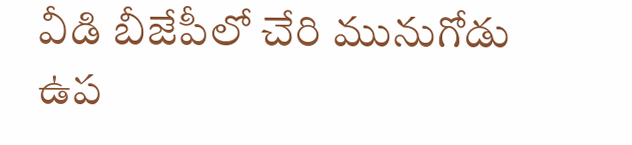వీడి బీజేపీలో చేరి మునుగోడు ఉప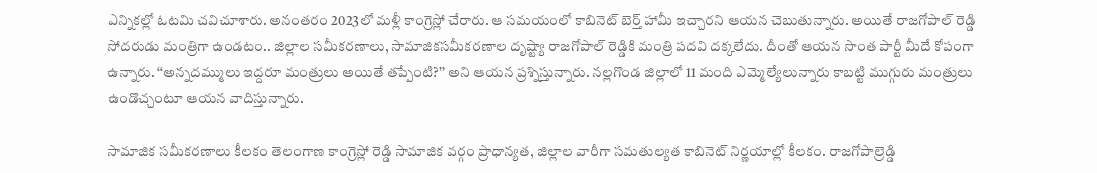ఎన్నికల్లో ఓటమి చవిచూశారు. అనంతరం 2023లో మళ్లీ కాంగ్రెస్లో చేరారు. ఆ సమయంలో కాబినెట్ బెర్త్ హామీ ఇచ్చారని ఆయన చెబుతున్నారు. అయితే రాజగోపాల్ రెడ్డి సోదరుడు మంత్రిగా ఉండటం.. జిల్లాల సమీకరణాలు, సామాజికసమీకరణాల దృష్ట్యా రాజగోపాల్ రెడ్డికి మంత్రి పదవి దక్కలేదు. దీంతో ఆయన సొంత పార్టీ మీదే కోపంగా ఉన్నారు. ‘‘అన్నదమ్ములు ఇద్దరూ మంత్రులు అయితే తప్పేంటి?’’ అని ఆయన ప్రశ్నిస్తున్నారు. నల్లగొండ జిల్లాలో 11 మంది ఎమ్మెల్యేలున్నారు కాబట్టి ముగ్గురు మంత్రులు ఉండొచ్చంటూ ఆయన వాదిస్తున్నారు.

సామాజిక సమీకరణాలు కీలకం తెలంగాణ కాంగ్రెస్లో రెడ్డి సామాజిక వర్గం ప్రాధాన్యత, జిల్లాల వారీగా సమతుల్యత కాబినెట్ నిర్ణయాల్లో కీలకం. రాజగోపాల్రెడ్డి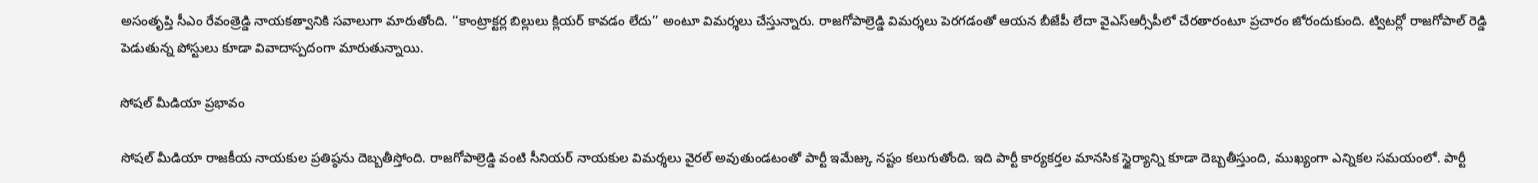అసంతృప్తి సీఎం రేవంత్రెడ్డి నాయకత్వానికి సవాలుగా మారుతోంది. ‘‘కాంట్రాక్టర్ల బిల్లులు క్లియర్ కావడం లేదు’’ అంటూ విమర్శలు చేస్తున్నారు. రాజగోపాల్రెడ్డి విమర్శలు పెరగడంతో ఆయన బీజేపీ లేదా వైఎస్ఆర్సీపీలో చేరతారంటూ ప్రచారం జోరందుకుంది. ట్విటర్లో రాజగోపాల్ రెడ్డి పెడుతున్న పోస్టులు కూడా వివాదాస్పదంగా మారుతున్నాయి.

సోషల్ మీడియా ప్రభావం

సోషల్ మీడియా రాజకీయ నాయకుల ప్రతిష్ఠను దెబ్బతీస్తోంది. రాజగోపాల్రెడ్డి వంటి సీనియర్ నాయకుల విమర్శలు వైరల్ అవుతుండటంతో పార్టీ ఇమేజ్కు నష్టం కలుగుతోంది. ఇది పార్టీ కార్యకర్తల మానసిక స్థైర్యాన్ని కూడా దెబ్బతీస్తుంది, ముఖ్యంగా ఎన్నికల సమయంలో. పార్టీ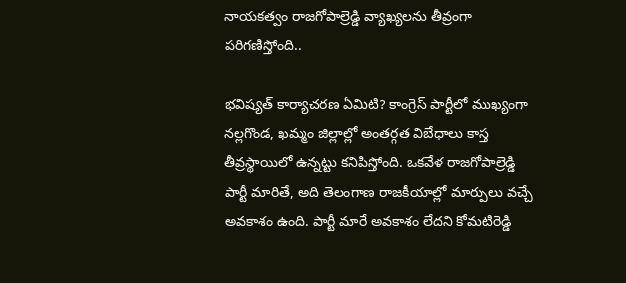నాయకత్వం రాజగోపాల్రెడ్డి వ్యాఖ్యలను తీవ్రంగా పరిగణిస్తోంది..

భవిష్యత్ కార్యాచరణ ఏమిటి? కాంగ్రెస్ పార్టీలో ముఖ్యంగా నల్లగొండ, ఖమ్మం జిల్లాల్లో అంతర్గత విబేధాలు కాస్త తీవ్రస్థాయిలో ఉన్నట్టు కనిపిస్తోంది. ఒకవేళ రాజగోపాల్రెడ్డి పార్టీ మారితే, అది తెలంగాణ రాజకీయాల్లో మార్పులు వచ్చే అవకాశం ఉంది. పార్టీ మారే అవకాశం లేదని కోమటిరెడ్డి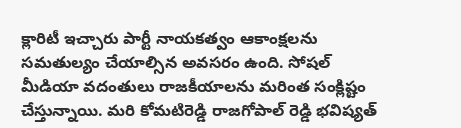క్లారిటీ ఇచ్చారు పార్టీ నాయకత్వం ఆకాంక్షలను సమతుల్యం చేయాల్సిన అవసరం ఉంది. సోషల్ మీడియా వదంతులు రాజకీయాలను మరింత సంక్లిష్టం చేస్తున్నాయి. మరి కోమటిరెడ్డి రాజగోపాల్ రెడ్డి భవిష్యత్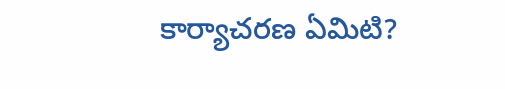కార్యాచరణ ఏమిటి?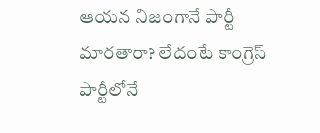ఆయన నిజంగానే పార్టీ మారతారా? లేదంటే కాంగ్రెస్ పార్టీలోనే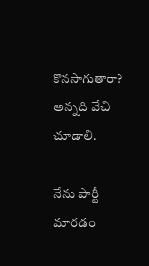కొనసాగుతారా? అన్నది వేచి చూడాలి.

నేను పార్టీ మారడం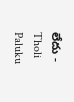లేదు - Tholi Paluku